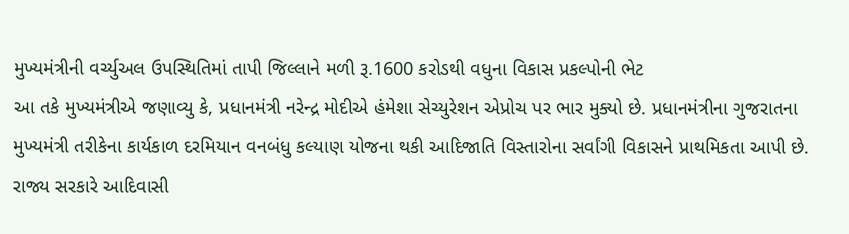મુખ્યમંત્રીની વર્ચ્યુઅલ ઉપસ્થિતિમાં તાપી જિલ્લાને મળી રૂ.1600 કરોડથી વધુના વિકાસ પ્રકલ્પોની ભેટ
આ તકે મુખ્યમંત્રીએ જણાવ્યુ કે, પ્રધાનમંત્રી નરેન્દ્ર મોદીએ હંમેશા સેચ્યુરેશન એપ્રોચ પર ભાર મુક્યો છે. પ્રધાનમંત્રીના ગુજરાતના મુખ્યમંત્રી તરીકેના કાર્યકાળ દરમિયાન વનબંધુ કલ્યાણ યોજના થકી આદિજાતિ વિસ્તારોના સર્વાંગી વિકાસને પ્રાથમિકતા આપી છે. રાજ્ય સરકારે આદિવાસી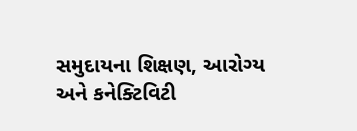સમુદાયના શિક્ષણ, આરોગ્ય અને કનેક્ટિવિટી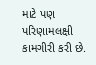માટે પણ પરિણામલક્ષી કામગીરી કરી છે.